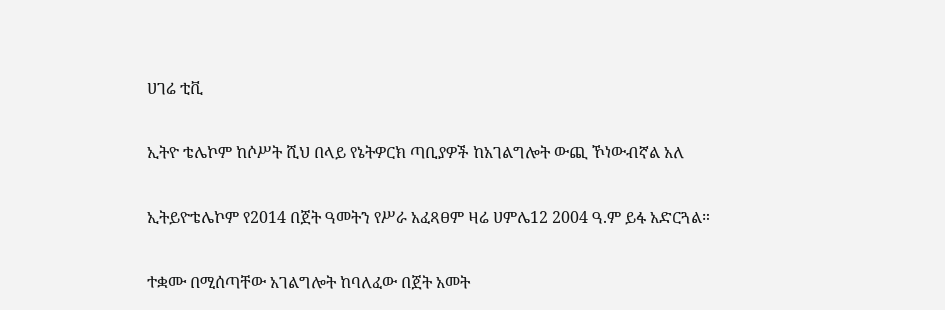ሀገሬ ቲቪ

ኢትዮ ቴሌኮም ከሶሥት ሺህ በላይ የኔትዎርክ ጣቢያዎች ከአገልግሎት ውጪ ኾነውብኛል አለ

ኢትይዮቴሌኮም የ2014 በጀት ዓመትን የሥራ አፈጻፀም ዛሬ ሀምሌ12 2004 ዓ.ም ይፋ አድርጓል።

ተቋሙ በሚሰጣቸው አገልግሎት ከባለፈው በጀት አመት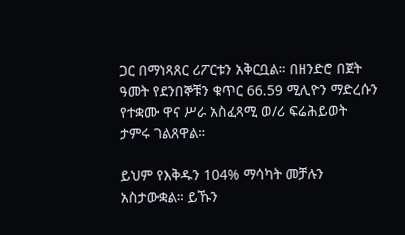ጋር በማነጻጸር ሪፖርቱን አቅርቧል። በዘንድሮ በጀት ዓመት የደንበኞቹን ቁጥር 66.59 ሚሊዮን ማድረሱን የተቋሙ ዋና ሥራ አስፈጻሚ ወ/ሪ ፍሬሕይወት ታምሩ ገልጸዋል።

ይህም የእቅዱን 104% ማሳካት መቻሉን አስታውቋል። ይኹን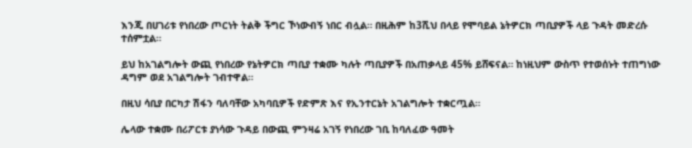እንጂ በሀገሪቱ የነበረው ጦርነት ትልቅ ችግር ኾነውብኝ ነበር ብሏል። በዚሕም ከ3ሺህ በላይ የሞባይል ኔትዎርክ ጣቢያዎች ላይ ጉዳት መድረሱ ተሰምቷል።

ይህ ከአገልግሎት ውጪ የነበረው የኔትዎርክ ጣቢያ ተቋሙ ካሉት ጣቢያዎች በአጠቃላይ 45% ይሸፍናል። ከነዚህም ውስጥ የተወሰኑት ተጠግነው ዳግም ወደ አገልግሎት ገብተዋል።

በዚህ ሳቢያ በርካታ ሽፋን ባለባቸው አካባቢዎች የድምጽ እና የኢንተርኔት አገልግሎት ተቋርጧል።

ሌላው ተቋሙ በሪፖርቱ ያነሳው ጉዳይ በውጪ ምንዛሬ አገኝ የነበረው ገቢ ከባለፈው ዓመት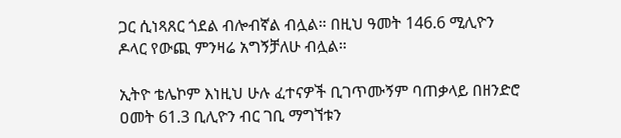ጋር ሲነጻጸር ጎደል ብሎብኛል ብሏል። በዚህ ዓመት 146.6 ሚሊዮን ዶላር የውጪ ምንዛሬ አግኝቻለሁ ብሏል።

ኢትዮ ቴሌኮም እነዚህ ሁሉ ፈተናዎች ቢገጥሙኝም ባጠቃላይ በዘንድሮ ዐመት 61.3 ቢሊዮን ብር ገቢ ማግኘቱን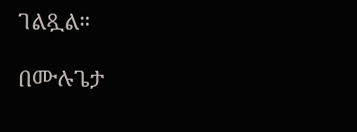ገልጿል።

በሙሉጌታ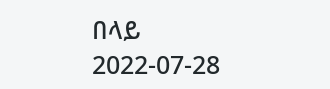በላይ
2022-07-28